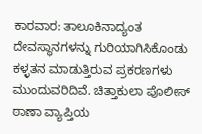ಕಾರವಾರ: ತಾಲೂಕಿನಾದ್ಯಂತ ದೇವಸ್ಥಾನಗಳನ್ನು ಗುರಿಯಾಗಿಸಿಕೊಂಡು ಕಳ್ಳತನ ಮಾಡುತ್ತಿರುವ ಪ್ರಕರಣಗಳು ಮುಂದುವರಿದಿವೆ. ಚಿತ್ತಾಕುಲಾ ಪೊಲೀಸ್ ಠಾಣಾ ವ್ಯಾಪ್ತಿಯ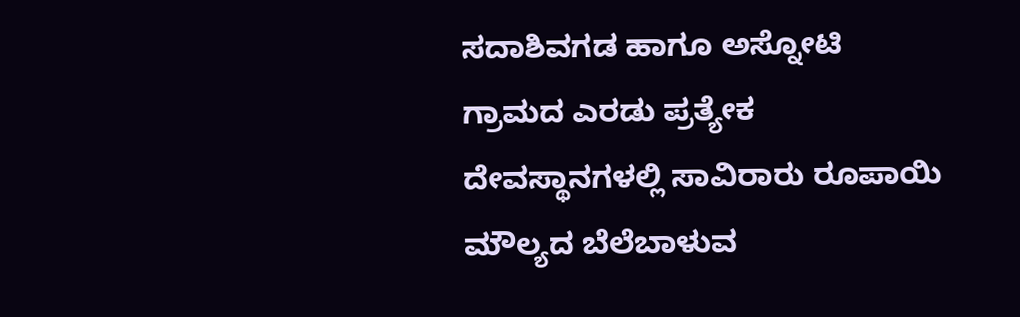ಸದಾಶಿವಗಡ ಹಾಗೂ ಅಸ್ನೋಟಿ ಗ್ರಾಮದ ಎರಡು ಪ್ರತ್ಯೇಕ ದೇವಸ್ಥಾನಗಳಲ್ಲಿ ಸಾವಿರಾರು ರೂಪಾಯಿ ಮೌಲ್ಯದ ಬೆಲೆಬಾಳುವ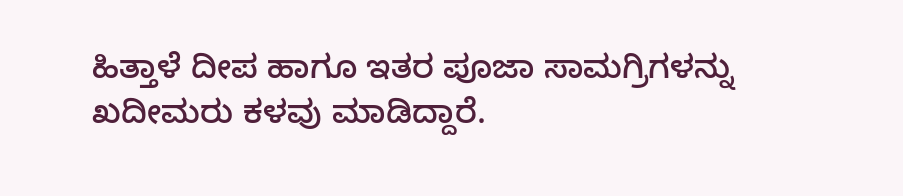ಹಿತ್ತಾಳೆ ದೀಪ ಹಾಗೂ ಇತರ ಪೂಜಾ ಸಾಮಗ್ರಿಗಳನ್ನು ಖದೀಮರು ಕಳವು ಮಾಡಿದ್ದಾರೆ.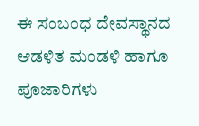ಈ ಸಂಬಂಧ ದೇವಸ್ಥಾನದ ಆಡಳಿತ ಮಂಡಳಿ ಹಾಗೂ ಪೂಜಾರಿಗಳು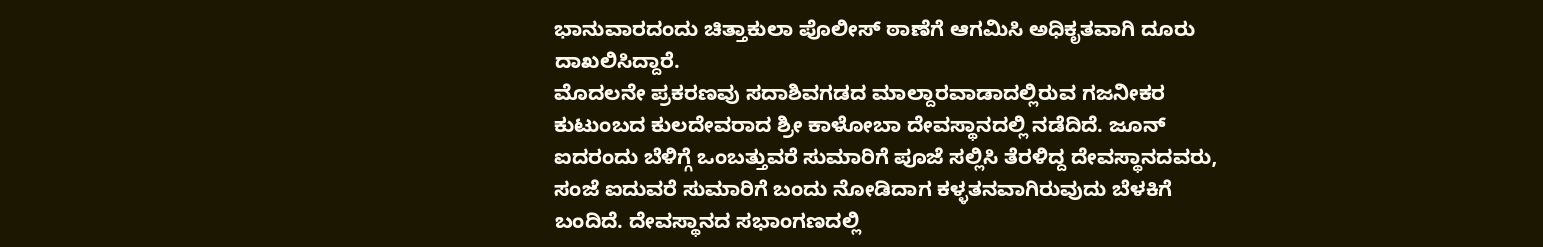ಭಾನುವಾರದಂದು ಚಿತ್ತಾಕುಲಾ ಪೊಲೀಸ್ ಠಾಣೆಗೆ ಆಗಮಿಸಿ ಅಧಿಕೃತವಾಗಿ ದೂರು ದಾಖಲಿಸಿದ್ದಾರೆ.
ಮೊದಲನೇ ಪ್ರಕರಣವು ಸದಾಶಿವಗಡದ ಮಾಲ್ದಾರವಾಡಾದಲ್ಲಿರುವ ಗಜನೀಕರ ಕುಟುಂಬದ ಕುಲದೇವರಾದ ಶ್ರೀ ಕಾಳೋಬಾ ದೇವಸ್ಥಾನದಲ್ಲಿ ನಡೆದಿದೆ. ಜೂನ್ ಐದರಂದು ಬೆಳಿಗ್ಗೆ ಒಂಬತ್ತುವರೆ ಸುಮಾರಿಗೆ ಪೂಜೆ ಸಲ್ಲಿಸಿ ತೆರಳಿದ್ದ ದೇವಸ್ಥಾನದವರು, ಸಂಜೆ ಐದುವರೆ ಸುಮಾರಿಗೆ ಬಂದು ನೋಡಿದಾಗ ಕಳ್ಳತನವಾಗಿರುವುದು ಬೆಳಕಿಗೆ ಬಂದಿದೆ. ದೇವಸ್ಥಾನದ ಸಭಾಂಗಣದಲ್ಲಿ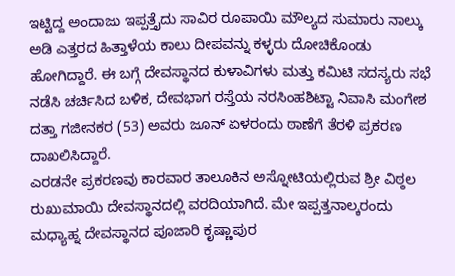ಇಟ್ಟಿದ್ದ ಅಂದಾಜು ಇಪ್ಪತ್ತೈದು ಸಾವಿರ ರೂಪಾಯಿ ಮೌಲ್ಯದ ಸುಮಾರು ನಾಲ್ಕು ಅಡಿ ಎತ್ತರದ ಹಿತ್ತಾಳೆಯ ಕಾಲು ದೀಪವನ್ನು ಕಳ್ಳರು ದೋಚಿಕೊಂಡು ಹೋಗಿದ್ದಾರೆ. ಈ ಬಗ್ಗೆ ದೇವಸ್ಥಾನದ ಕುಳಾವಿಗಳು ಮತ್ತು ಕಮಿಟಿ ಸದಸ್ಯರು ಸಭೆ ನಡೆಸಿ ಚರ್ಚಿಸಿದ ಬಳಿಕ, ದೇವಭಾಗ ರಸ್ತೆಯ ನರಸಿಂಹಶಿಟ್ಟಾ ನಿವಾಸಿ ಮಂಗೇಶ ದತ್ತಾ ಗಜೀನಕರ (53) ಅವರು ಜೂನ್ ಏಳರಂದು ಠಾಣೆಗೆ ತೆರಳಿ ಪ್ರಕರಣ ದಾಖಲಿಸಿದ್ದಾರೆ.
ಎರಡನೇ ಪ್ರಕರಣವು ಕಾರವಾರ ತಾಲೂಕಿನ ಅಸ್ನೋಟಿಯಲ್ಲಿರುವ ಶ್ರೀ ವಿಠ್ಠಲ ರುಖುಮಾಯಿ ದೇವಸ್ಥಾನದಲ್ಲಿ ವರದಿಯಾಗಿದೆ. ಮೇ ಇಪ್ಪತ್ತನಾಲ್ಕರಂದು ಮಧ್ಯಾಹ್ನ ದೇವಸ್ಥಾನದ ಪೂಜಾರಿ ಕೃಷ್ಣಾಪುರ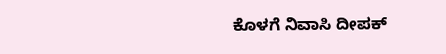ಕೊಳಗೆ ನಿವಾಸಿ ದೀಪಕ್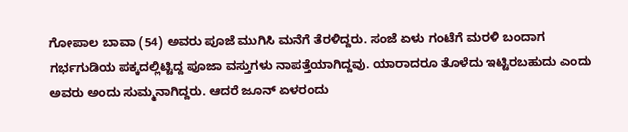ಗೋಪಾಲ ಬಾವಾ (54) ಅವರು ಪೂಜೆ ಮುಗಿಸಿ ಮನೆಗೆ ತೆರಳಿದ್ದರು. ಸಂಜೆ ಏಳು ಗಂಟೆಗೆ ಮರಳಿ ಬಂದಾಗ ಗರ್ಭಗುಡಿಯ ಪಕ್ಕದಲ್ಲಿಟ್ಟಿದ್ದ ಪೂಜಾ ವಸ್ತುಗಳು ನಾಪತ್ತೆಯಾಗಿದ್ದವು. ಯಾರಾದರೂ ತೊಳೆದು ಇಟ್ಟಿರಬಹುದು ಎಂದು ಅವರು ಅಂದು ಸುಮ್ಮನಾಗಿದ್ದರು. ಆದರೆ ಜೂನ್ ಏಳರಂದು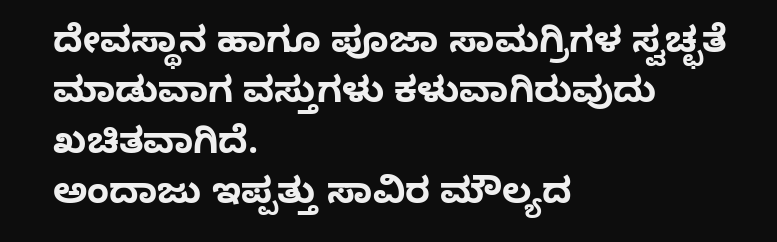ದೇವಸ್ಥಾನ ಹಾಗೂ ಪೂಜಾ ಸಾಮಗ್ರಿಗಳ ಸ್ವಚ್ಛತೆ ಮಾಡುವಾಗ ವಸ್ತುಗಳು ಕಳುವಾಗಿರುವುದು ಖಚಿತವಾಗಿದೆ.
ಅಂದಾಜು ಇಪ್ಪತ್ತು ಸಾವಿರ ಮೌಲ್ಯದ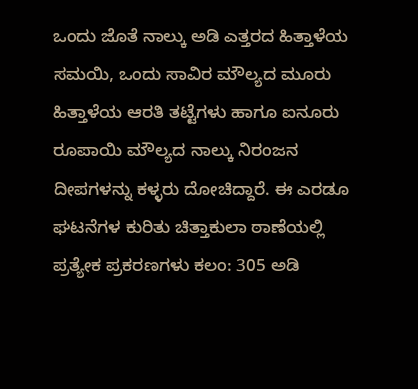ಒಂದು ಜೊತೆ ನಾಲ್ಕು ಅಡಿ ಎತ್ತರದ ಹಿತ್ತಾಳೆಯ ಸಮಯಿ, ಒಂದು ಸಾವಿರ ಮೌಲ್ಯದ ಮೂರು ಹಿತ್ತಾಳೆಯ ಆರತಿ ತಟ್ಟೆಗಳು ಹಾಗೂ ಐನೂರು ರೂಪಾಯಿ ಮೌಲ್ಯದ ನಾಲ್ಕು ನಿರಂಜನ ದೀಪಗಳನ್ನು ಕಳ್ಳರು ದೋಚಿದ್ದಾರೆ. ಈ ಎರಡೂ ಘಟನೆಗಳ ಕುರಿತು ಚಿತ್ತಾಕುಲಾ ಠಾಣೆಯಲ್ಲಿ ಪ್ರತ್ಯೇಕ ಪ್ರಕರಣಗಳು ಕಲಂ: 305 ಅಡಿ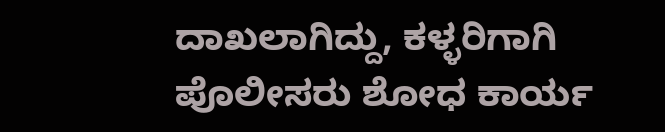ದಾಖಲಾಗಿದ್ದು, ಕಳ್ಳರಿಗಾಗಿ ಪೊಲೀಸರು ಶೋಧ ಕಾರ್ಯ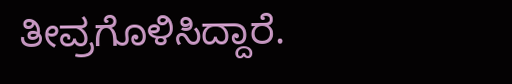ತೀವ್ರಗೊಳಿಸಿದ್ದಾರೆ.